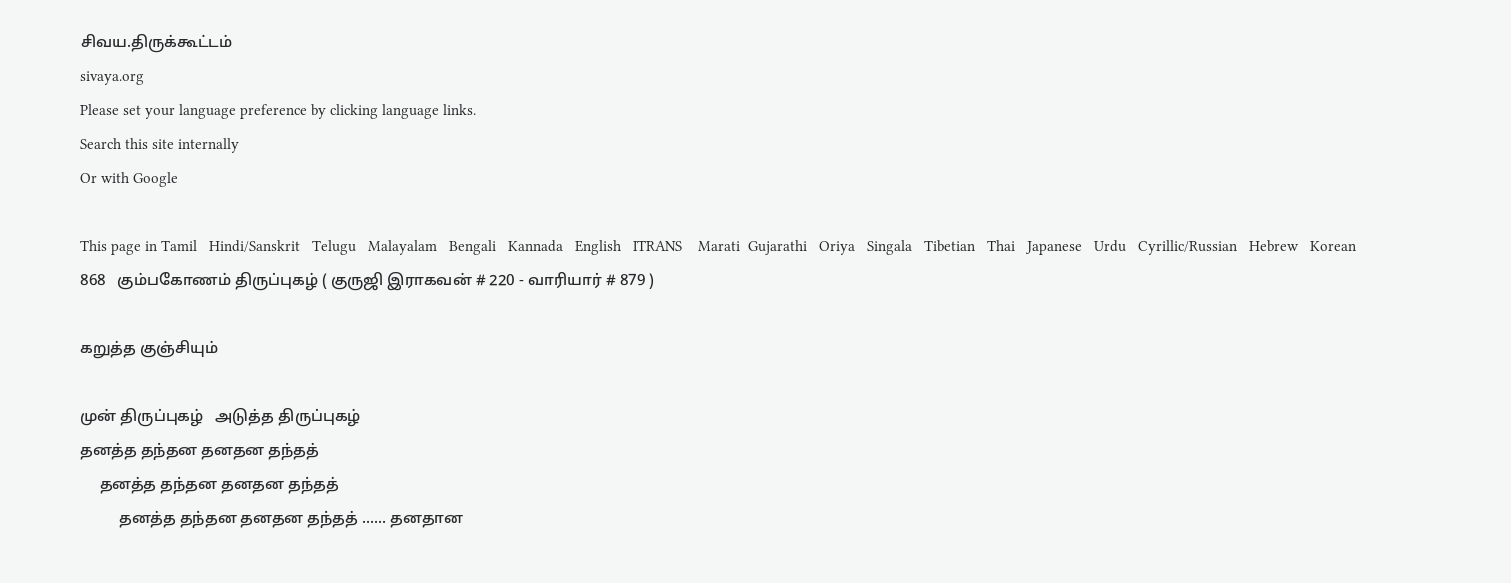சிவய.திருக்கூட்டம்
sivaya.org
Please set your language preference by clicking language links.
Search this site internally
Or with Google

This page in Tamil   Hindi/Sanskrit   Telugu   Malayalam   Bengali   Kannada   English   ITRANS    Marati  Gujarathi   Oriya   Singala   Tibetian   Thai   Japanese   Urdu   Cyrillic/Russian   Hebrew   Korean
868   கும்பகோணம் திருப்புகழ் ( குருஜி இராகவன் # 220 - வாரியார் # 879 )

கறுத்த குஞ்சியும்

முன் திருப்புகழ்   அடுத்த திருப்புகழ்
தனத்த தந்தன தனதன தந்தத்
     தனத்த தந்தன தனதன தந்தத்
          தனத்த தந்தன தனதன தந்தத் ...... தனதான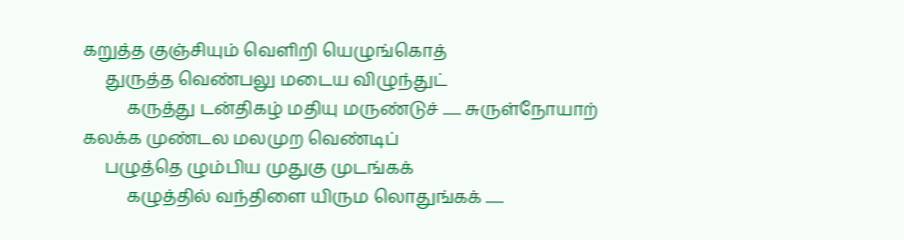கறுத்த குஞ்சியும் வெளிறி யெழுங்கொத்
     துருத்த வெண்பலு மடைய விழுந்துட்
          கருத்து டன்திகழ் மதியு மருண்டுச் ...... சுருள்நோயாற்
கலக்க முண்டல மலமுற வெண்டிப்
     பழுத்தெ ழும்பிய முதுகு முடங்கக்
          கழுத்தில் வந்திளை யிரும லொதுங்கக் ......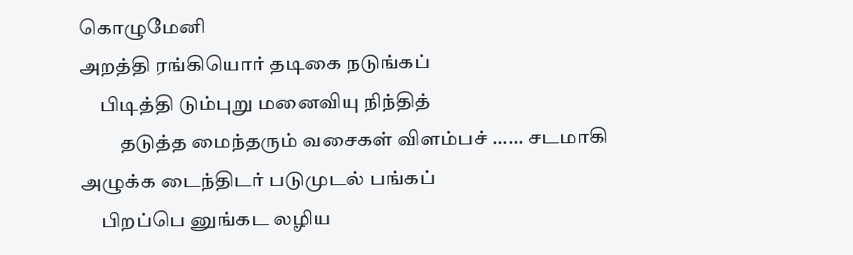கொழுமேனி
அறத்தி ரங்கியொர் தடிகை நடுங்கப்
     பிடித்தி டும்புறு மனைவியு நிந்தித்
          தடுத்த மைந்தரும் வசைகள் விளம்பச் ...... சடமாகி
அழுக்க டைந்திடர் படுமுடல் பங்கப்
     பிறப்பெ னுங்கட லழிய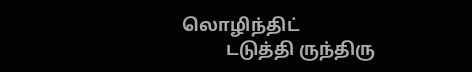லொழிந்திட்
          டடுத்தி ருந்திரு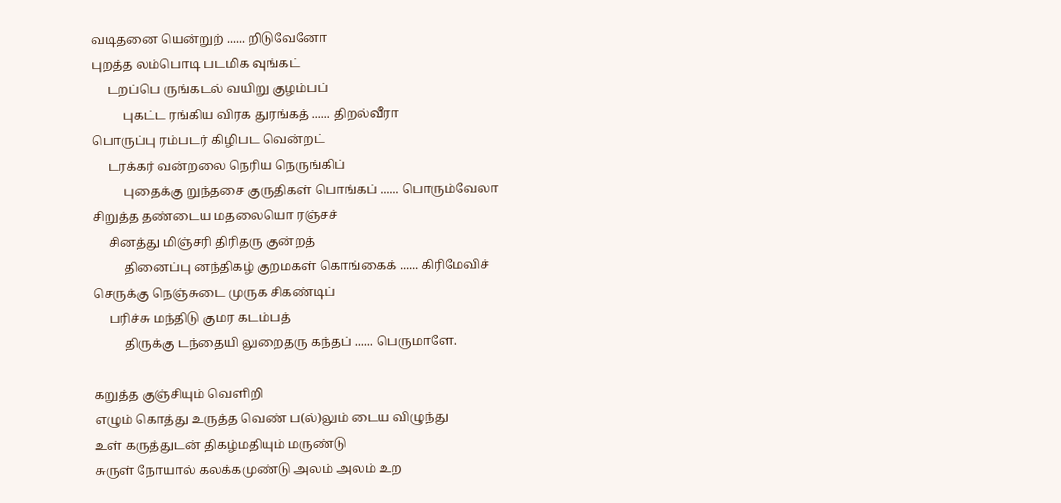வடிதனை யென்றுற் ...... றிடுவேனோ
புறத்த லம்பொடி படமிக வுங்கட்
     டறப்பெ ருங்கடல் வயிறு குழம்பப்
          புகட்ட ரங்கிய விரக துரங்கத் ...... திறல்வீரா
பொருப்பு ரம்படர் கிழிபட வென்றட்
     டரக்கர் வன்றலை நெரிய நெருங்கிப்
          புதைக்கு றுந்தசை குருதிகள் பொங்கப் ...... பொரும்வேலா
சிறுத்த தண்டைய மதலையொ ரஞ்சச்
     சினத்து மிஞ்சரி திரிதரு குன்றத்
          தினைப்பு னந்திகழ் குறமகள் கொங்கைக் ...... கிரிமேவிச்
செருக்கு நெஞ்சுடை முருக சிகண்டிப்
     பரிச்சு மந்திடு குமர கடம்பத்
          திருக்கு டந்தையி லுறைதரு கந்தப் ...... பெருமாளே.

கறுத்த குஞ்சியும் வெளிறி
எழும் கொத்து உருத்த வெண் ப(ல்)லும் டைய விழுந்து
உள் கருத்துடன் திகழ்மதியும் மருண்டு
சுருள் நோயால் கலக்கமுண்டு அலம் அலம் உற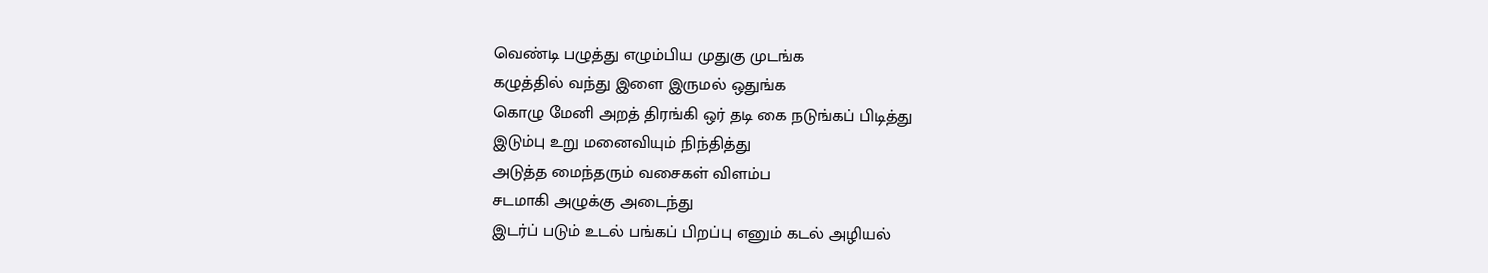வெண்டி பழுத்து எழும்பிய முதுகு முடங்க
கழுத்தில் வந்து இளை இருமல் ஒதுங்க
கொழு மேனி அறத் திரங்கி ஒர் தடி கை நடுங்கப் பிடித்து
இடும்பு உறு மனைவியும் நிந்தித்து
அடுத்த மைந்தரும் வசைகள் விளம்ப
சடமாகி அழுக்கு அடைந்து
இடர்ப் படும் உடல் பங்கப் பிறப்பு எனும் கடல் அழியல்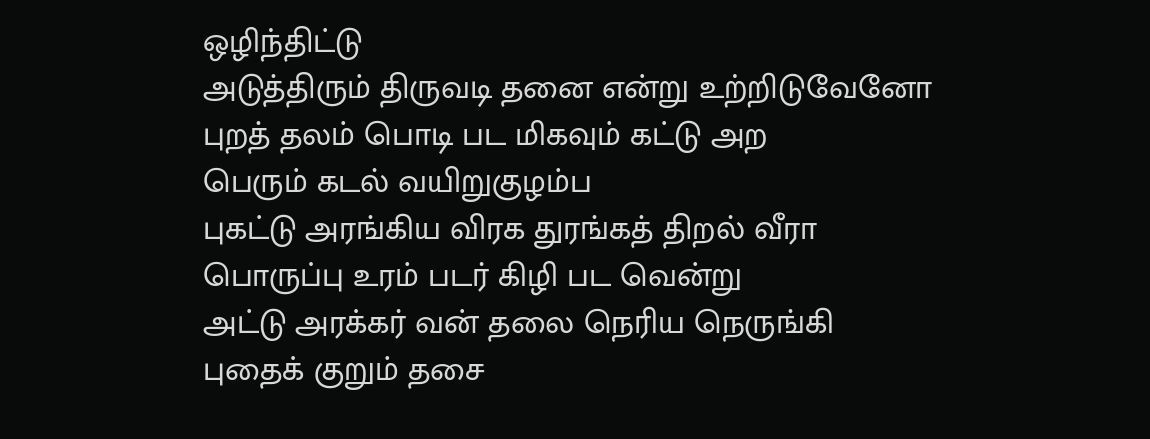ஒழிந்திட்டு
அடுத்திரும் திருவடி தனை என்று உற்றிடுவேனோ
புறத் தலம் பொடி பட மிகவும் கட்டு அற
பெரும் கடல் வயிறுகுழம்ப
புகட்டு அரங்கிய விரக துரங்கத் திறல் வீரா
பொருப்பு உரம் படர் கிழி பட வென்று
அட்டு அரக்கர் வன் தலை நெரிய நெருங்கி
புதைக் குறும் தசை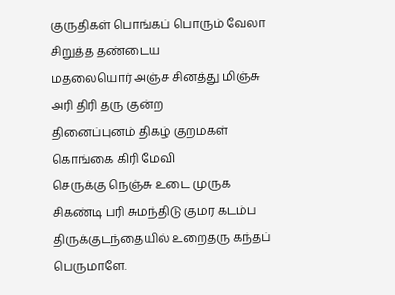குருதிகள் பொங்கப் பொரும் வேலா
சிறுத்த தண்டைய
மதலையொர் அஞ்ச சினத்து மிஞ்சு அரி திரி தரு குன்ற
தினைப்புனம் திகழ் குறமகள் கொங்கை கிரி மேவி
செருக்கு நெஞ்சு உடை முருக
சிகண்டி பரி சுமந்திடு குமர கடம்ப
திருக்குடந்தையில் உறைதரு கந்தப் பெருமாளே.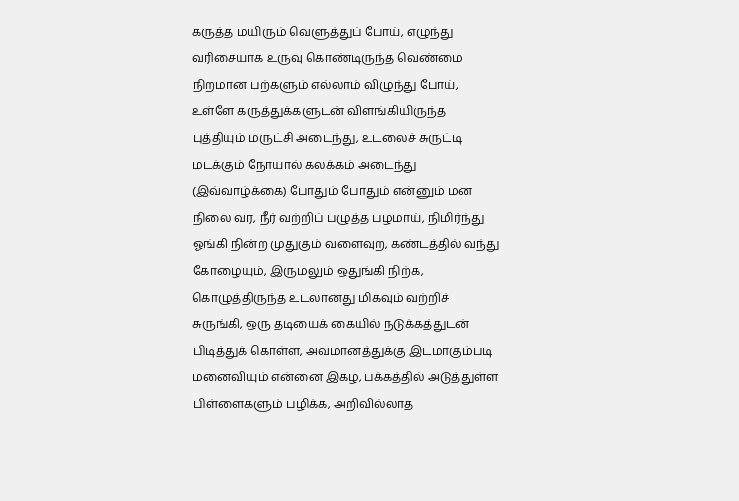கருத்த மயிரும் வெளுத்துப் போய், எழுந்து வரிசையாக உருவு கொண்டிருந்த வெண்மை நிறமான பற்களும் எல்லாம் விழுந்து போய், உள்ளே கருத்துக்களுடன் விளங்கியிருந்த புத்தியும் மருட்சி அடைந்து, உடலைச் சுருட்டி மடக்கும் நோயால் கலக்கம் அடைந்து (இவ்வாழ்க்கை) போதும் போதும் என்னும் மன நிலை வர, நீர் வற்றிப் பழுத்த பழமாய், நிமிர்ந்து ஓங்கி நின்ற முதுகும் வளைவுற, கண்டத்தில் வந்து கோழையும், இருமலும் ஒதுங்கி நிற்க, கொழுத்திருந்த உடலானது மிகவும் வற்றிச் சுருங்கி, ஒரு தடியைக் கையில் நடுக்கத்துடன் பிடித்துக் கொள்ள, அவமானத்துக்கு இடமாகும்படி மனைவியும் என்னை இகழ, பக்கத்தில் அடுத்துள்ள பிள்ளைகளும் பழிக்க, அறிவில்லாத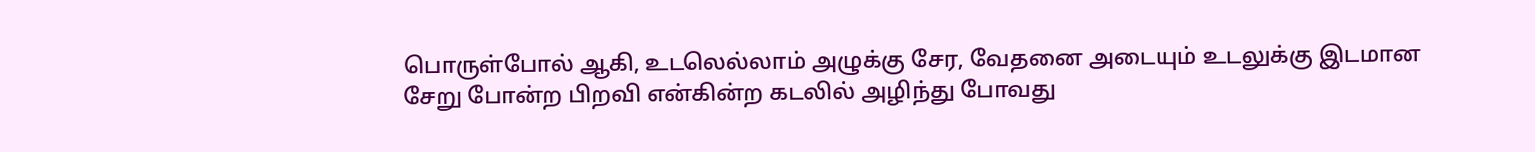பொருள்போல் ஆகி, உடலெல்லாம் அழுக்கு சேர, வேதனை அடையும் உடலுக்கு இடமான சேறு போன்ற பிறவி என்கின்ற கடலில் அழிந்து போவது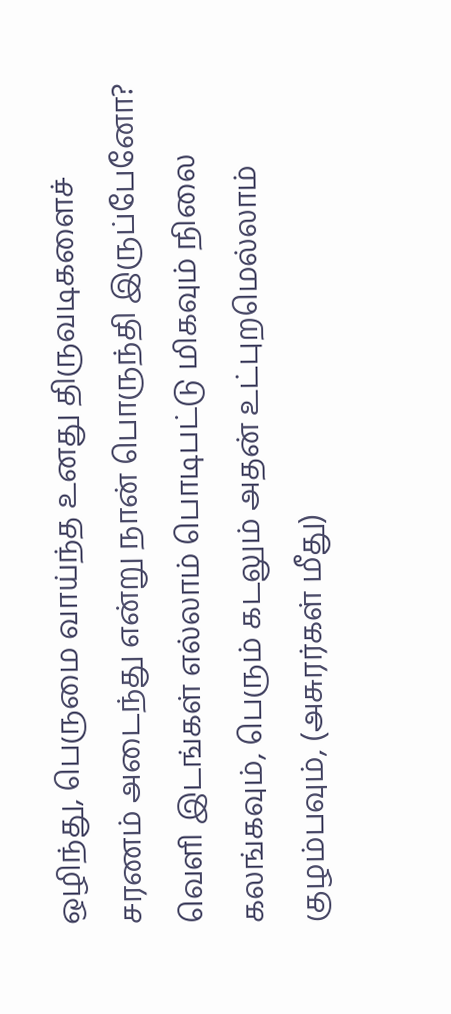ஒழிந்து, பெருமை வாய்ந்த உனது திருவடிகளைச் சரணம் அடைந்து என்று நான் பொருந்தி இருப்பேனோ? வெளி இடங்கள் எல்லாம் பொடிபட்டு மிகவும் நிலை கலங்கவும், பெரும் கடலும் அதன் உட்புறமெல்லாம் குழம்பவும், (அசுரர்கள் மீது)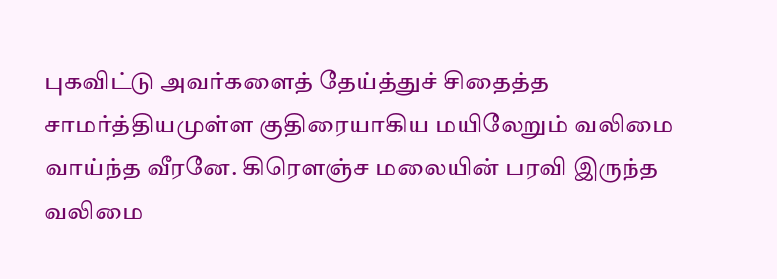புகவிட்டு அவர்களைத் தேய்த்துச் சிதைத்த சாமர்த்தியமுள்ள குதிரையாகிய மயிலேறும் வலிமை வாய்ந்த வீரனே. கிரெளஞ்ச மலையின் பரவி இருந்த வலிமை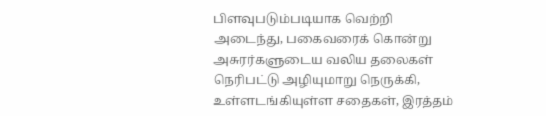பிளவுபடும்படியாக வெற்றி அடைந்து, பகைவரைக் கொன்று அசுரர்களுடைய வலிய தலைகள் நெரிபட்டு அழியுமாறு நெருக்கி, உள்ளடங்கியுள்ள சதைகள், இரத்தம்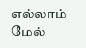எல்லாம் மேல்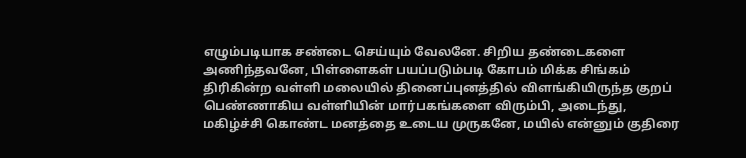எழும்படியாக சண்டை செய்யும் வேலனே. சிறிய தண்டைகளை அணிந்தவனே, பிள்ளைகள் பயப்படும்படி கோபம் மிக்க சிங்கம் திரிகின்ற வள்ளி மலையில் தினைப்புனத்தில் விளங்கியிருந்த குறப் பெண்ணாகிய வள்ளியின் மார்பகங்களை விரும்பி, அடைந்து, மகிழ்ச்சி கொண்ட மனத்தை உடைய முருகனே, மயில் என்னும் குதிரை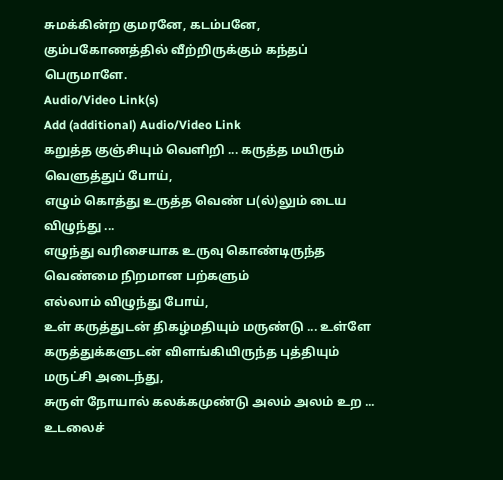சுமக்கின்ற குமரனே, கடம்பனே, கும்பகோணத்தில் வீற்றிருக்கும் கந்தப் பெருமாளே.
Audio/Video Link(s)
Add (additional) Audio/Video Link
கறுத்த குஞ்சியும் வெளிறி ... கருத்த மயிரும் வெளுத்துப் போய்,
எழும் கொத்து உருத்த வெண் ப(ல்)லும் டைய விழுந்து ...
எழுந்து வரிசையாக உருவு கொண்டிருந்த வெண்மை நிறமான பற்களும்
எல்லாம் விழுந்து போய்,
உள் கருத்துடன் திகழ்மதியும் மருண்டு ... உள்ளே
கருத்துக்களுடன் விளங்கியிருந்த புத்தியும் மருட்சி அடைந்து,
சுருள் நோயால் கலக்கமுண்டு அலம் அலம் உற ... உடலைச்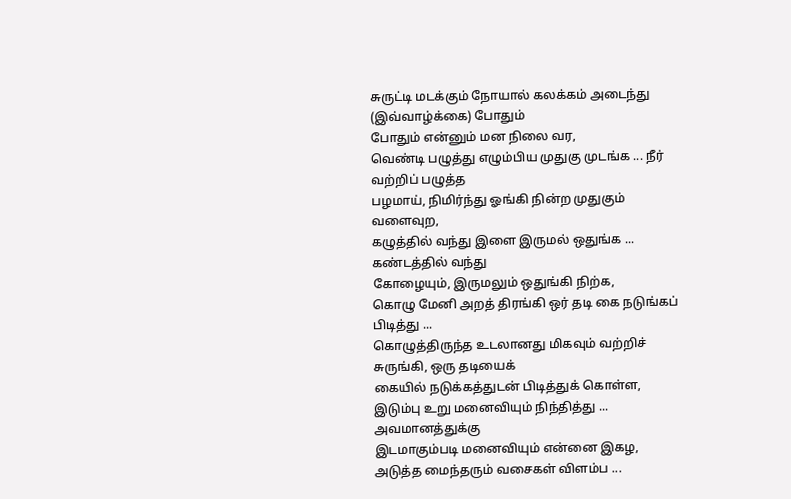சுருட்டி மடக்கும் நோயால் கலக்கம் அடைந்து (இவ்வாழ்க்கை) போதும்
போதும் என்னும் மன நிலை வர,
வெண்டி பழுத்து எழும்பிய முதுகு முடங்க ... நீர் வற்றிப் பழுத்த
பழமாய், நிமிர்ந்து ஓங்கி நின்ற முதுகும் வளைவுற,
கழுத்தில் வந்து இளை இருமல் ஒதுங்க ... கண்டத்தில் வந்து
கோழையும், இருமலும் ஒதுங்கி நிற்க,
கொழு மேனி அறத் திரங்கி ஒர் தடி கை நடுங்கப் பிடித்து ...
கொழுத்திருந்த உடலானது மிகவும் வற்றிச் சுருங்கி, ஒரு தடியைக்
கையில் நடுக்கத்துடன் பிடித்துக் கொள்ள,
இடும்பு உறு மனைவியும் நிந்தித்து ... அவமானத்துக்கு
இடமாகும்படி மனைவியும் என்னை இகழ,
அடுத்த மைந்தரும் வசைகள் விளம்ப ...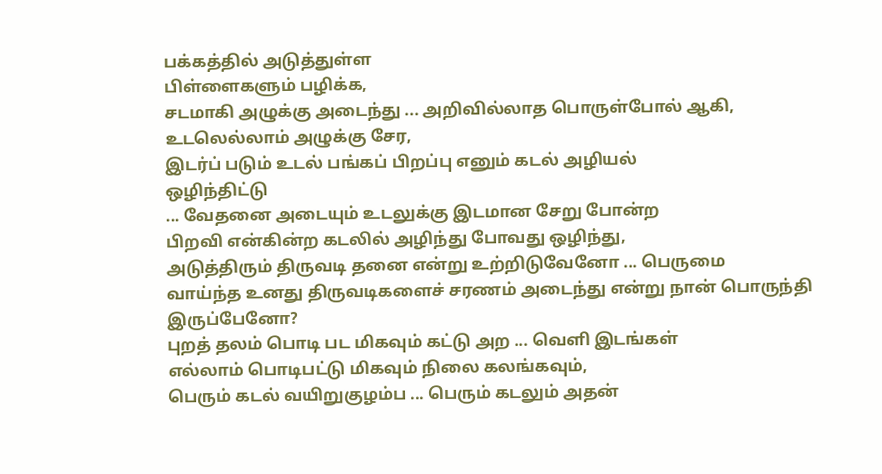பக்கத்தில் அடுத்துள்ள
பிள்ளைகளும் பழிக்க,
சடமாகி அழுக்கு அடைந்து ... அறிவில்லாத பொருள்போல் ஆகி,
உடலெல்லாம் அழுக்கு சேர,
இடர்ப் படும் உடல் பங்கப் பிறப்பு எனும் கடல் அழியல்
ஒழிந்திட்டு
... வேதனை அடையும் உடலுக்கு இடமான சேறு போன்ற
பிறவி என்கின்ற கடலில் அழிந்து போவது ஒழிந்து,
அடுத்திரும் திருவடி தனை என்று உற்றிடுவேனோ ... பெருமை
வாய்ந்த உனது திருவடிகளைச் சரணம் அடைந்து என்று நான் பொருந்தி
இருப்பேனோ?
புறத் தலம் பொடி பட மிகவும் கட்டு அற ... வெளி இடங்கள்
எல்லாம் பொடிபட்டு மிகவும் நிலை கலங்கவும்,
பெரும் கடல் வயிறுகுழம்ப ... பெரும் கடலும் அதன்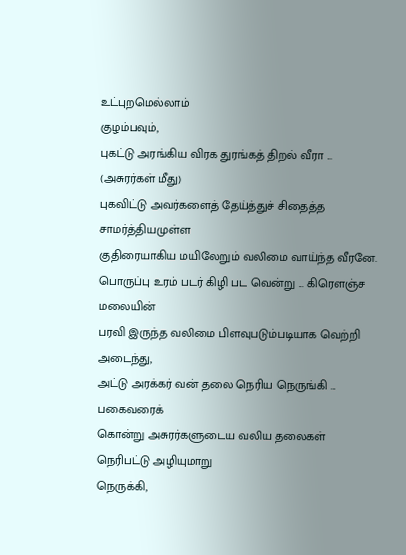உட்புறமெல்லாம்
குழம்பவும்,
புகட்டு அரங்கிய விரக துரங்கத் திறல் வீரா ... (அசுரர்கள் மீது)
புகவிட்டு அவர்களைத் தேய்த்துச் சிதைத்த சாமர்த்தியமுள்ள
குதிரையாகிய மயிலேறும் வலிமை வாய்ந்த வீரனே.
பொருப்பு உரம் படர் கிழி பட வென்று ... கிரெளஞ்ச மலையின்
பரவி இருந்த வலிமை பிளவுபடும்படியாக வெற்றி அடைந்து,
அட்டு அரக்கர் வன் தலை நெரிய நெருங்கி ... பகைவரைக்
கொன்று அசுரர்களுடைய வலிய தலைகள் நெரிபட்டு அழியுமாறு
நெருக்கி,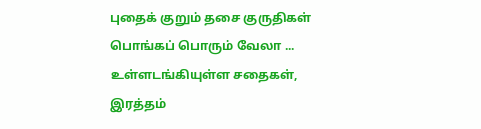புதைக் குறும் தசை குருதிகள் பொங்கப் பொரும் வேலா ...
உள்ளடங்கியுள்ள சதைகள், இரத்தம்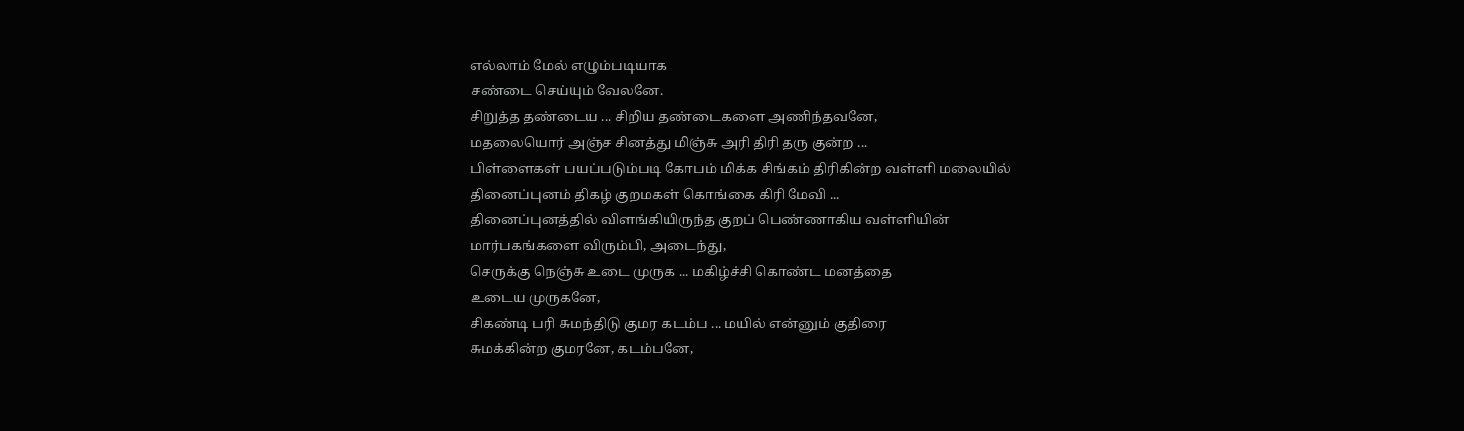எல்லாம் மேல் எழும்படியாக
சண்டை செய்யும் வேலனே.
சிறுத்த தண்டைய ... சிறிய தண்டைகளை அணிந்தவனே,
மதலையொர் அஞ்ச சினத்து மிஞ்சு அரி திரி தரு குன்ற ...
பிள்ளைகள் பயப்படும்படி கோபம் மிக்க சிங்கம் திரிகின்ற வள்ளி மலையில்
தினைப்புனம் திகழ் குறமகள் கொங்கை கிரி மேவி ...
தினைப்புனத்தில் விளங்கியிருந்த குறப் பெண்ணாகிய வள்ளியின்
மார்பகங்களை விரும்பி, அடைந்து,
செருக்கு நெஞ்சு உடை முருக ... மகிழ்ச்சி கொண்ட மனத்தை
உடைய முருகனே,
சிகண்டி பரி சுமந்திடு குமர கடம்ப ... மயில் என்னும் குதிரை
சுமக்கின்ற குமரனே, கடம்பனே,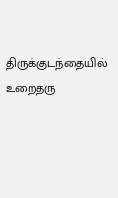திருக்குடந்தையில் உறைதரு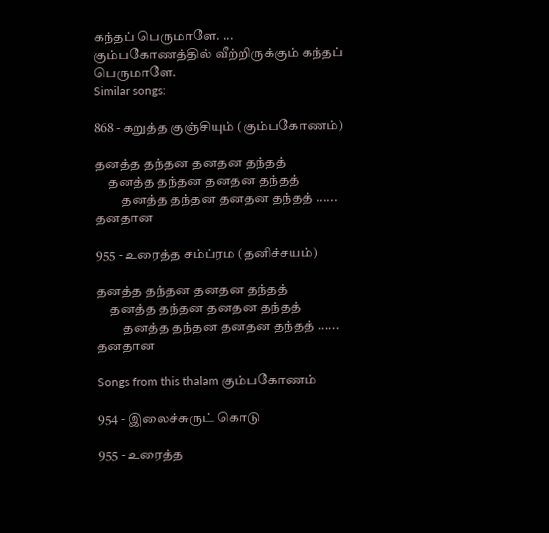கந்தப் பெருமாளே. ...
கும்பகோணத்தில் வீற்றிருக்கும் கந்தப் பெருமாளே.
Similar songs:

868 - கறுத்த குஞ்சியும் (கும்பகோணம்)

தனத்த தந்தன தனதன தந்தத்
     தனத்த தந்தன தனதன தந்தத்
          தனத்த தந்தன தனதன தந்தத் ...... தனதான

955 - உரைத்த சம்ப்ரம (தனிச்சயம்)

தனத்த தந்தன தனதன தந்தத்
     தனத்த தந்தன தனதன தந்தத்
          தனத்த தந்தன தனதன தந்தத் ...... தனதான

Songs from this thalam கும்பகோணம்

954 - இலைச்சுருட் கொடு

955 - உரைத்த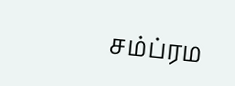சம்ப்ரம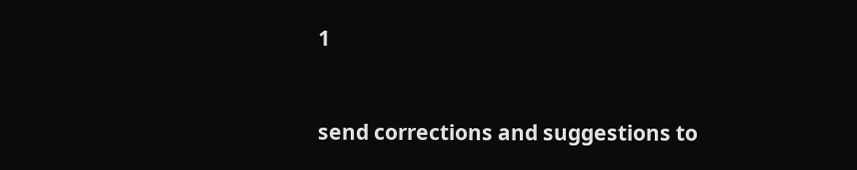1


send corrections and suggestions to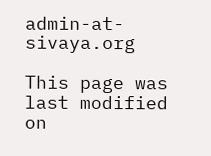admin-at-sivaya.org

This page was last modified on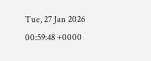Tue, 27 Jan 2026 00:59:48 +0000